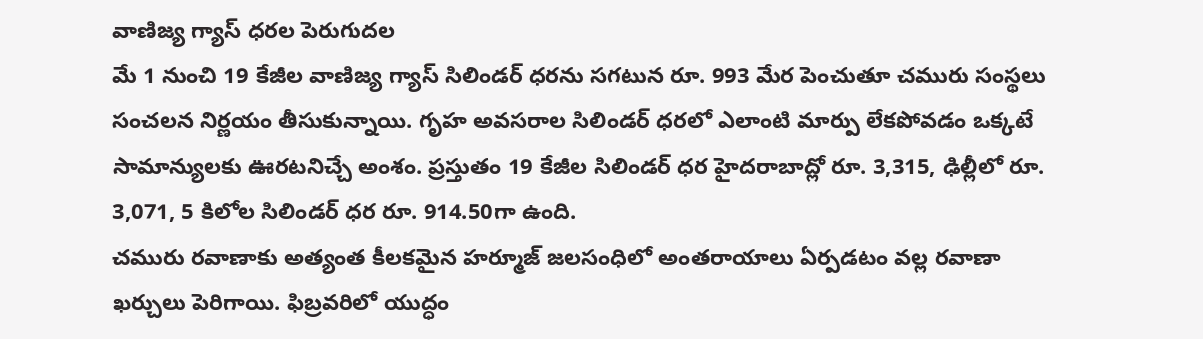వాణిజ్య గ్యాస్ ధరల పెరుగుదల
మే 1 నుంచి 19 కేజీల వాణిజ్య గ్యాస్ సిలిండర్ ధరను సగటున రూ. 993 మేర పెంచుతూ చమురు సంస్థలు సంచలన నిర్ణయం తీసుకున్నాయి. గృహ అవసరాల సిలిండర్ ధరలో ఎలాంటి మార్పు లేకపోవడం ఒక్కటే సామాన్యులకు ఊరటనిచ్చే అంశం. ప్రస్తుతం 19 కేజీల సిలిండర్ ధర హైదరాబాద్లో రూ. 3,315, ఢిల్లీలో రూ. 3,071, 5 కిలోల సిలిండర్ ధర రూ. 914.50గా ఉంది.
చమురు రవాణాకు అత్యంత కీలకమైన హర్మూజ్ జలసంధిలో అంతరాయాలు ఏర్పడటం వల్ల రవాణా ఖర్చులు పెరిగాయి. ఫిబ్రవరిలో యుద్ధం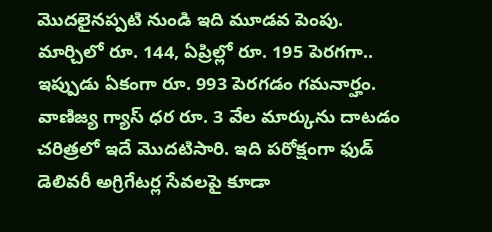మొదలైనప్పటి నుండి ఇది మూడవ పెంపు. మార్చిలో రూ. 144, ఏప్రిల్లో రూ. 195 పెరగగా.. ఇప్పుడు ఏకంగా రూ. 993 పెరగడం గమనార్హం.
వాణిజ్య గ్యాస్ ధర రూ. 3 వేల మార్కును దాటడం చరిత్రలో ఇదే మొదటిసారి. ఇది పరోక్షంగా ఫుడ్ డెలివరీ అగ్రిగేటర్ల సేవలపై కూడా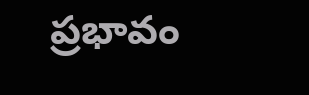ప్రభావం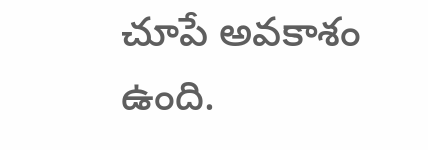చూపే అవకాశం ఉంది.